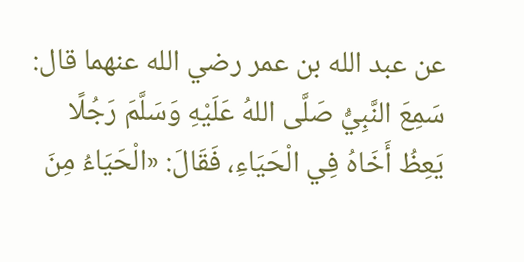عن عبد الله بن عمر رضي الله عنهما قال:
سَمِعَ النَّبِيُّ صَلَّى اللهُ عَلَيْهِ وَسَلَّمَ رَجُلًا يَعِظُ أَخَاهُ فِي الْحَيَاءِ، فَقَالَ: «الْحَيَاءُ مِنَ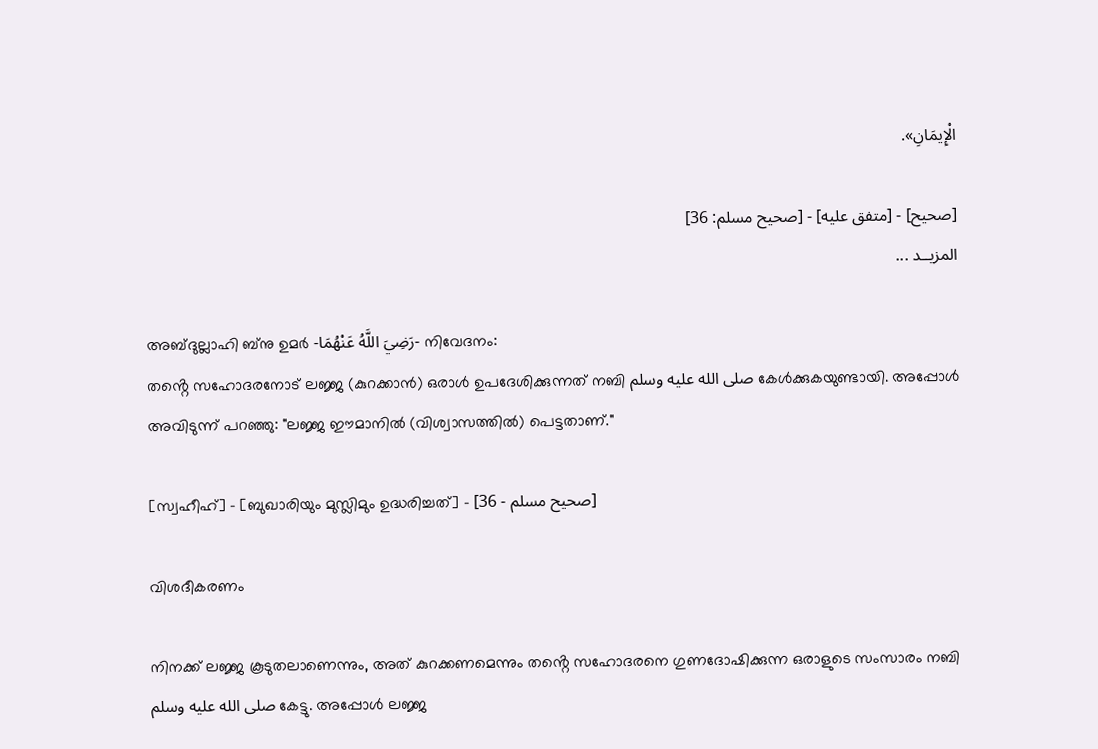الْإِيمَانِ».

[صحيح] - [متفق عليه] - [صحيح مسلم: 36]
المزيــد ...

അബ്ദുല്ലാഹി ബ്‌നു ഉമർ -رَضِيَ اللَّهُ عَنْهُمَا- നിവേദനം:
തൻ്റെ സഹോദരനോട് ലജ്ജ (കുറക്കാൻ) ഒരാൾ ഉപദേശിക്കുന്നത് നബി صلى الله عليه وسلم കേൾക്കുകയുണ്ടായി. അപ്പോൾ അവിടുന്ന് പറഞ്ഞു: "ലജ്ജ ഈമാനിൽ (വിശ്വാസത്തിൽ) പെട്ടതാണ്."

[സ്വഹീഹ്] - [ബുഖാരിയും മുസ്ലിമും ഉദ്ധരിച്ചത്] - [صحيح مسلم - 36]

വിശദീകരണം

നിനക്ക് ലജ്ജ കൂടുതലാണെന്നും, അത് കുറക്കണമെന്നും തൻ്റെ സഹോദരനെ ഗുണദോഷിക്കുന്ന ഒരാളുടെ സംസാരം നബി صلى الله عليه وسلم കേട്ടു. അപ്പോൾ ലജ്ജ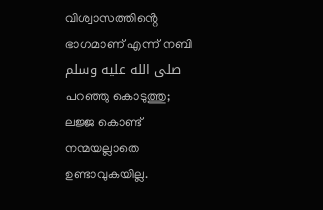വിശ്വാസത്തിൻ്റെ ഭാഗമാണ് എന്ന് നബി صلى الله عليه وسلم പറഞ്ഞു കൊടുത്തു; ലജ്ജ കൊണ്ട് നന്മയല്ലാതെ ഉണ്ടാവുകയില്ല.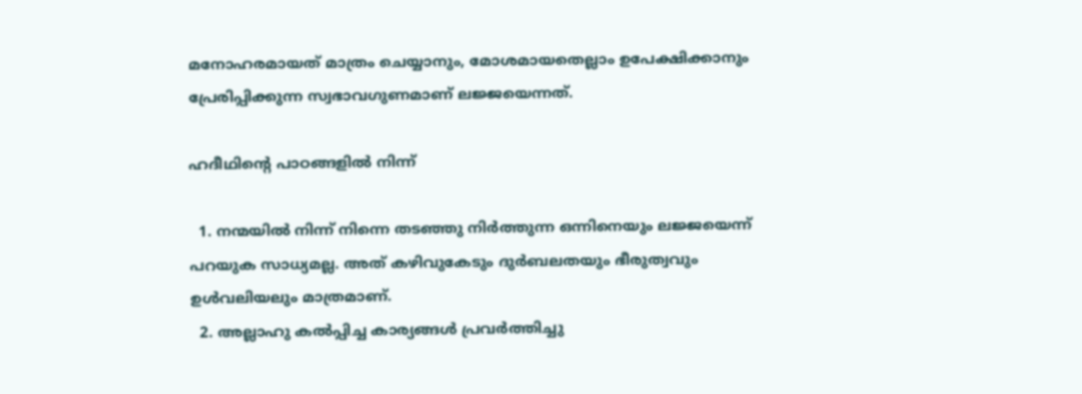മനോഹരമായത് മാത്രം ചെയ്യാനും, മോശമായതെല്ലാം ഉപേക്ഷിക്കാനും പ്രേരിപ്പിക്കുന്ന സ്വഭാവഗുണമാണ് ലജ്ജയെന്നത്.

ഹദീഥിൻ്റെ പാഠങ്ങളിൽ നിന്ന്

  1. നന്മയിൽ നിന്ന് നിന്നെ തടഞ്ഞു നിർത്തുന്ന ഒന്നിനെയും ലജ്ജയെന്ന് പറയുക സാധ്യമല്ല. അത് കഴിവുകേടും ദുർബലതയും ഭീരുത്വവും ഉൾവലിയലും മാത്രമാണ്.
  2. അല്ലാഹു കൽപ്പിച്ച കാര്യങ്ങൾ പ്രവർത്തിച്ചു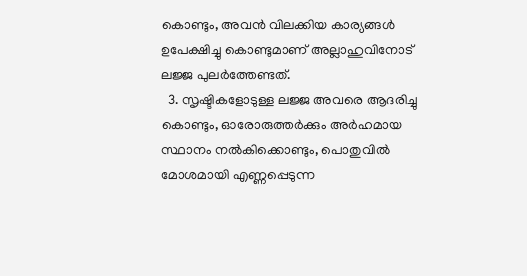കൊണ്ടും, അവൻ വിലക്കിയ കാര്യങ്ങൾ ഉപേക്ഷിച്ചു കൊണ്ടുമാണ് അല്ലാഹുവിനോട് ലജ്ജ പുലർത്തേണ്ടത്.
  3. സൃഷ്ടികളോടുള്ള ലജ്ജ അവരെ ആദരിച്ചു കൊണ്ടും, ഓരോരുത്തർക്കും അർഹമായ സ്ഥാനം നൽകിക്കൊണ്ടും, പൊതുവിൽ മോശമായി എണ്ണപ്പെടുന്ന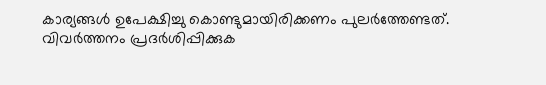കാര്യങ്ങൾ ഉപേക്ഷിച്ചു കൊണ്ടുമായിരിക്കണം പുലർത്തേണ്ടത്.
വിവർത്തനം പ്രദർശിപ്പിക്കുക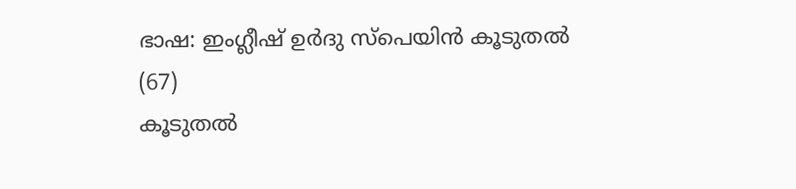ഭാഷ: ഇംഗ്ലീഷ് ഉർദു സ്‌പെയിൻ കൂടുതൽ (67)
കൂടുതൽ